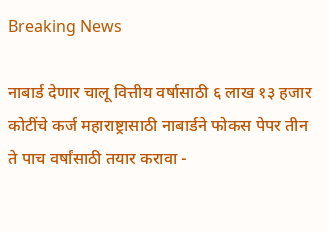Breaking News

नाबार्ड देणार चालू वित्तीय वर्षासाठी ६ लाख १३ हजार कोटींचे कर्ज महाराष्ट्रासाठी नाबार्डने फोकस पेपर तीन ते पाच वर्षांसाठी तयार करावा -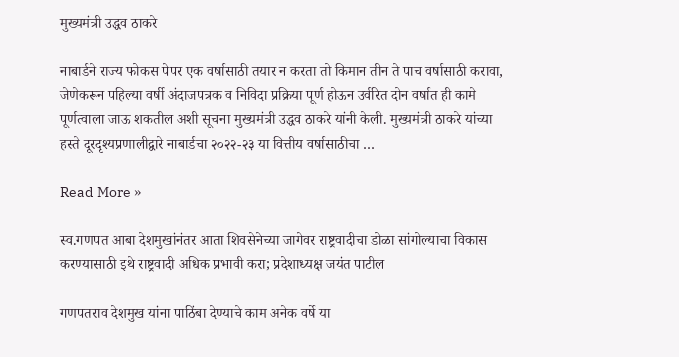मुख्यमंत्री उद्धव ठाकरे

नाबार्डने राज्य फोकस पेपर एक वर्षासाठी तयार न करता तो किमान तीन ते पाच वर्षासाठी करावा, जेणेकरून पहिल्या वर्षी अंदाजपत्रक व निविदा प्रक्रिया पूर्ण होऊन उर्वरित दोन वर्षात ही कामे पूर्णत्वाला जाऊ शकतील अशी सूचना मुख्यमंत्री उद्धव ठाकरे यांनी केली. मुख्यमंत्री ठाकरे यांच्या हस्ते दूरदृश्यप्रणालीद्वारे नाबार्डचा २०२२-२३ या वित्तीय वर्षासाठीचा …

Read More »

स्व.गणपत आबा देशमुखांनंतर आता शिवसेनेच्या जागेवर राष्ट्रवादीचा डोळा सांगोल्याचा विकास करण्यासाठी इथे राष्ट्रवादी अधिक प्रभावी करा; प्रदेशाध्यक्ष जयंत पाटील

गणपतराव देशमुख यांना पाठिंबा देण्याचे काम अनेक वर्षे या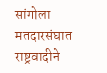सांगोला मतदारसंघात राष्ट्रवादीने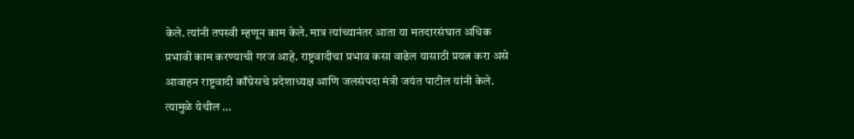केले. त्यांनी तपस्वी म्हणून काम केले. मात्र त्यांच्यानंतर आता या मतदारसंघात अधिक प्रभावी काम करण्याची गरज आहे. राष्ट्रवादीचा प्रभाव कसा वाढेल यासाठी प्रयत्न करा असे आवाहन राष्ट्रवादी काँग्रेसचे प्रदेशाध्यक्ष आणि जलसंपदा मंत्री जयंत पाटील यांनी केले. त्यामुळे येथील …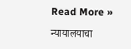Read More »

न्यायालयाचा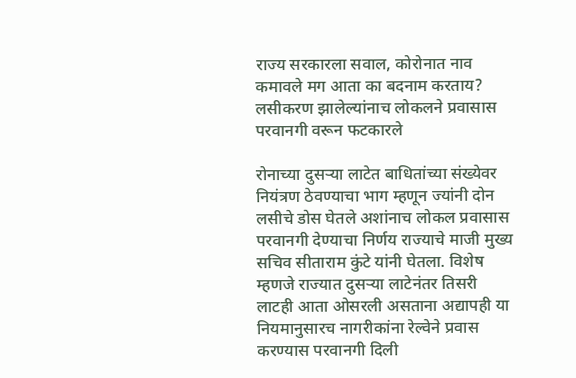राज्य सरकारला सवाल, कोरोनात नाव कमावले मग आता का बदनाम करताय? लसीकरण झालेल्यांनाच लोकलने प्रवासास परवानगी वरून फटकारले

रोनाच्या दुसऱ्या लाटेत बाधितांच्या संख्येवर नियंत्रण ठेवण्याचा भाग म्हणून ज्यांनी दोन लसीचे डोस घेतले अशांनाच लोकल प्रवासास परवानगी देण्याचा निर्णय राज्याचे माजी मुख्य सचिव सीताराम कुंटे यांनी घेतला. विशेष म्हणजे राज्यात दुसऱ्या लाटेनंतर तिसरी लाटही आता ओसरली असताना अद्यापही या नियमानुसारच नागरीकांना रेल्वेने प्रवास करण्यास परवानगी दिली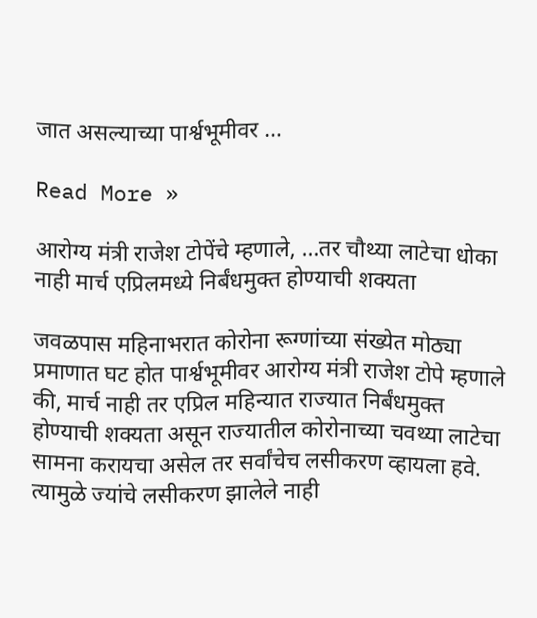जात असल्याच्या पार्श्वभूमीवर …

Read More »

आरोग्य मंत्री राजेश टोपेंचे म्हणाले, …तर चौथ्या लाटेचा धोका नाही मार्च एप्रिलमध्ये निर्बंधमुक्त होण्याची शक्यता

जवळपास महिनाभरात कोरोना रूग्णांच्या संख्येत मोठ्या प्रमाणात घट होत पार्श्वभूमीवर आरोग्य मंत्री राजेश टोपे म्हणाले की, मार्च नाही तर एप्रिल महिन्यात राज्यात निर्बंधमुक्त होण्याची शक्यता असून राज्यातील कोरोनाच्या चवथ्या लाटेचा सामना करायचा असेल तर सर्वांचेच लसीकरण व्हायला हवे. त्यामुळे ज्यांचे लसीकरण झालेले नाही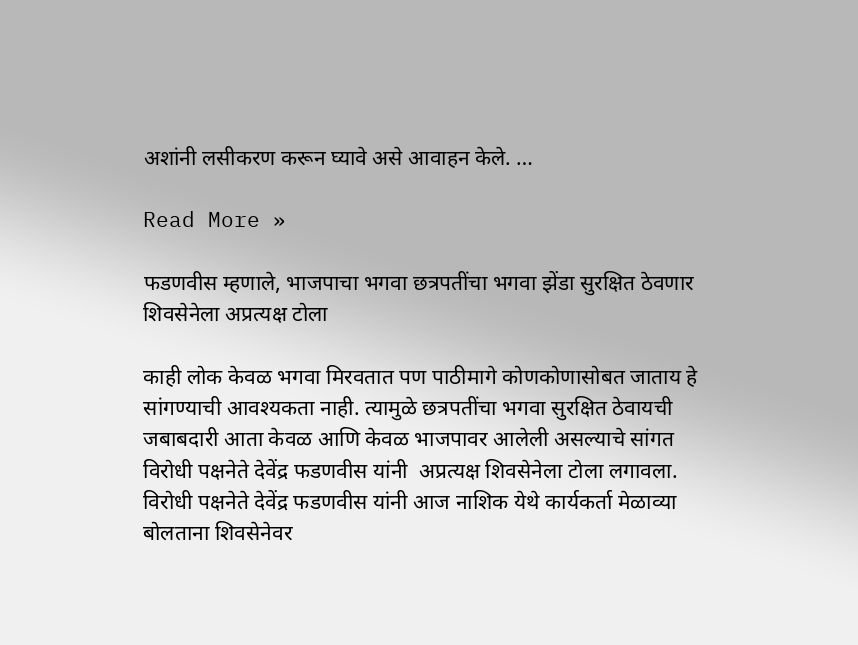अशांनी लसीकरण करून घ्यावे असे आवाहन केले. …

Read More »

फडणवीस म्हणाले, भाजपाचा भगवा छत्रपतींचा भगवा झेंडा सुरक्षित ठेवणार शिवसेनेला अप्रत्यक्ष टोला

काही लोक केवळ भगवा मिरवतात पण पाठीमागे कोणकोणासोबत जाताय हे सांगण्याची आवश्यकता नाही. त्यामुळे छत्रपतींचा भगवा सुरक्षित ठेवायची जबाबदारी आता केवळ आणि केवळ भाजपावर आलेली असल्याचे सांगत विरोधी पक्षनेते देवेंद्र फडणवीस यांनी  अप्रत्यक्ष शिवसेनेला टोला लगावला. विरोधी पक्षनेते देवेंद्र फडणवीस यांनी आज नाशिक येथे कार्यकर्ता मेळाव्या बोलताना शिवसेनेवर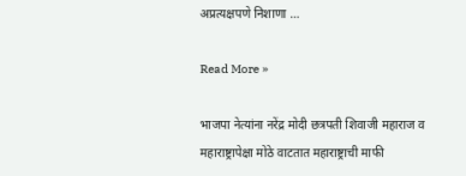अप्रत्यक्षपणे निशाणा …

Read More »

भाजपा नेत्यांना नरेंद्र मोदी छत्रपती शिवाजी महाराज व महाराष्ट्रापेक्षा मोठे वाटतात महाराष्ट्राची माफी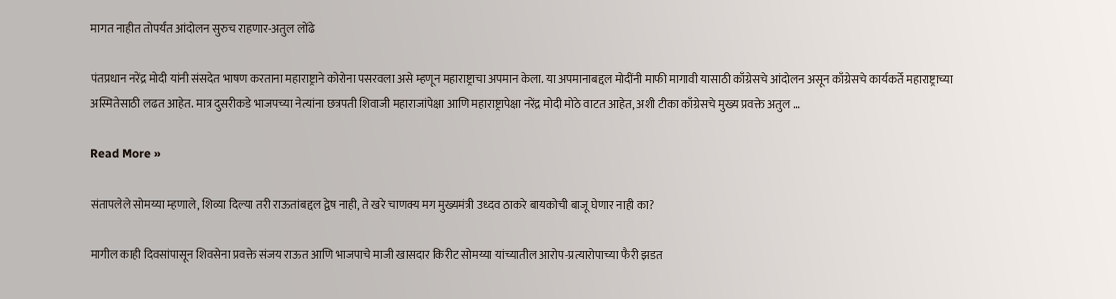मागत नाहीत तोपर्यंत आंदोलन सुरुच राहणार-अतुल लोंढे

पंतप्रधान नरेंद्र मोदी यांनी संसदेत भाषण करताना महाराष्ट्राने कोरोना पसरवला असे म्हणून महाराष्ट्राचा अपमान केला. या अपमानाबद्दल मोदींनी माफी मागावी यासाठी काँग्रेसचे आंदोलन असून काँग्रेसचे कार्यकर्ते महाराष्ट्राच्या अस्मितेसाठी लढत आहेत. मात्र दुसरीकडे भाजपच्या नेत्यांना छत्रपती शिवाजी महाराजांपेक्षा आणि महाराष्ट्रापेक्षा नरेंद्र मोदी मोठे वाटत आहेत, अशी टीका काँग्रेसचे मुख्य प्रवक्ते अतुल …

Read More »

संतापलेले सोमय्या म्हणाले, शिव्या दिल्या तरी राऊतांबद्दल द्वेष नाही, ते खरे चाणक्य मग मुख्यमंत्री उध्दव ठाकरे बायकोची बाजू घेणार नाही का?

मागील काही दिवसांपासून शिवसेना प्रवक्ते संजय राऊत आणि भाजपाचे माजी खासदार किरीट सोमय्या यांच्यातील आरोप-प्रत्यारोपाच्या फैरी झडत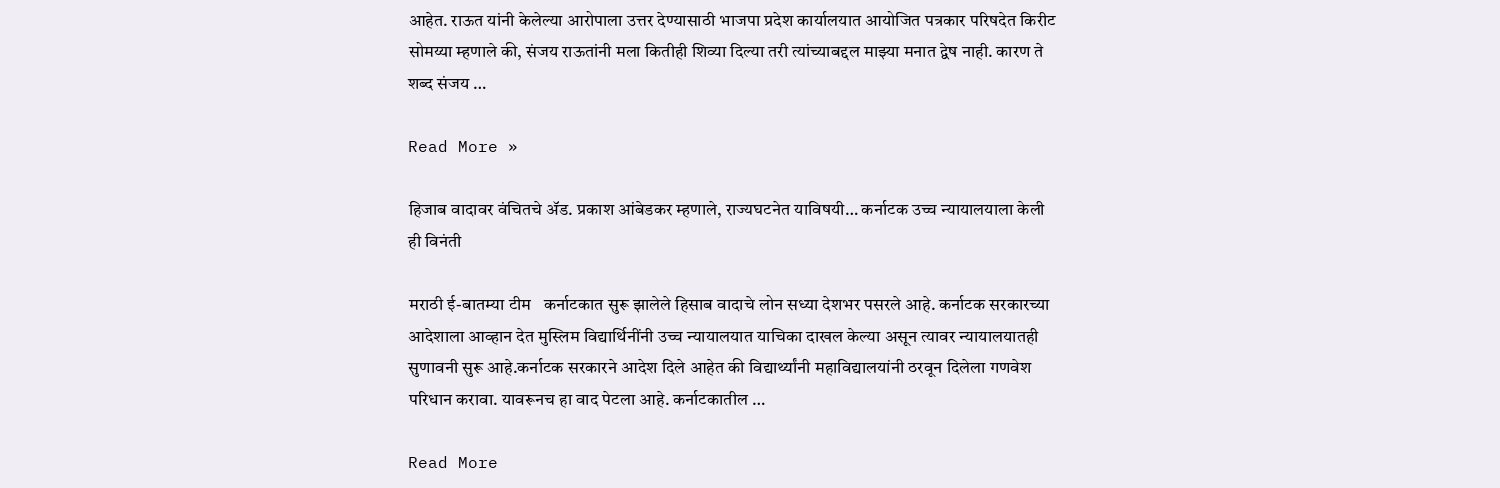आहेत. राऊत यांनी केलेल्या आरोपाला उत्तर देण्यासाठी भाजपा प्रदेश कार्यालयात आयोजित पत्रकार परिषदेत किरीट सोमय्या म्हणाले की, संजय राऊतांनी मला कितीही शिव्या दिल्या तरी त्यांच्याबद्दल माझ्या मनात द्वेष नाही. कारण ते शब्द संजय …

Read More »

हिजाब वादावर वंचितचे ॲड. प्रकाश आंबेडकर म्हणाले, राज्यघटनेत याविषयी… कर्नाटक उच्च न्यायालयाला केली ही विनंती

मराठी ई-बातम्या टीम   कर्नाटकात सुरू झालेले हिसाब वादाचे लोन सध्या देशभर पसरले आहे. कर्नाटक सरकारच्या आदेशाला आव्हान देत मुस्लिम विद्यार्थिनींनी उच्च न्यायालयात याचिका दाखल केल्या असून त्यावर न्यायालयातही सुणावनी सुरू आहे.कर्नाटक सरकारने आदेश दिले आहेत की विद्यार्थ्यांनी महाविद्यालयांनी ठरवून दिलेला गणवेश परिधान करावा. यावरूनच हा वाद पेटला आहे. कर्नाटकातील …

Read More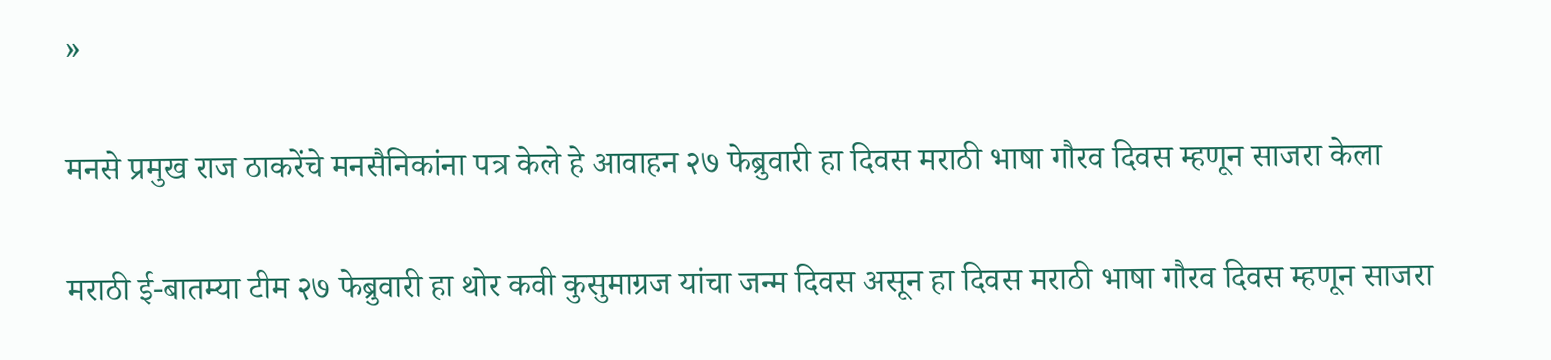»

मनसे प्रमुख राज ठाकरेंचे मनसैनिकांना पत्र केले हे आवाहन २७ फेब्रुवारी हा दिवस मराठी भाषा गौरव दिवस म्हणून साजरा केला

मराठी ई-बातम्या टीम २७ फेब्रुवारी हा थोर कवी कुसुमाग्रज यांचा जन्म दिवस असून हा दिवस मराठी भाषा गौरव दिवस म्हणून साजरा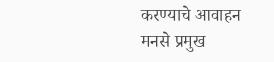करण्याचे आवाहन मनसे प्रमुख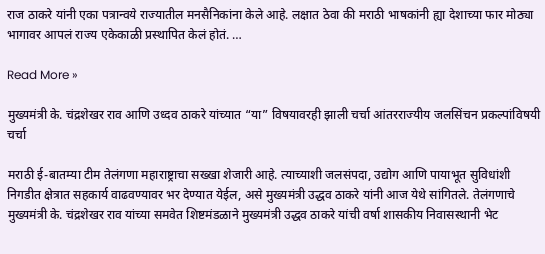राज ठाकरे यांनी एका पत्रान्वये राज्यातील मनसैनिकांना केले आहे. लक्षात ठेवा की मराठी भाषकांनी ह्या देशाच्या फार मोठ्या भागावर आपलं राज्य एकेकाळी प्रस्थापित केलं होतं. …

Read More »

मुख्यमंत्री के. चंद्रशेखर राव आणि उध्दव ठाकरे यांच्यात “या” विषयावरही झाली चर्चा आंतरराज्यीय जलसिंचन प्रकल्पांविषयी चर्चा

मराठी ई-बातम्या टीम तेलंगणा महाराष्ट्राचा सख्खा शेजारी आहे. त्याच्याशी जलसंपदा, उद्योग आणि पायाभूत सुविधांशी निगडीत क्षेत्रात सहकार्य वाढवण्यावर भर देण्यात येईल, असे मुख्यमंत्री उद्धव ठाकरे यांनी आज येथे सांगितले. तेलंगणाचे मुख्यमंत्री के. चंद्रशेखर राव यांच्या समवेत शिष्टमंडळाने मुख्यमंत्री उद्धव ठाकरे यांची वर्षा शासकीय निवासस्थानी भेट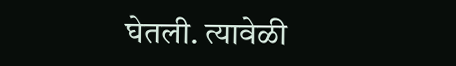घेतली. त्यावेळी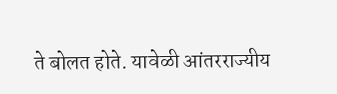ते बोलत होते. यावेळी आंतरराज्यीय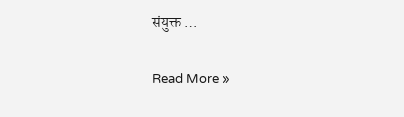संयुक्त …

Read More »